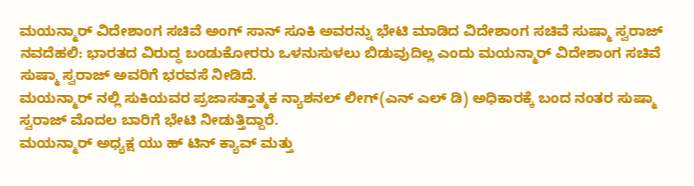ಮಯನ್ಮಾರ್ ವಿದೇಶಾಂಗ ಸಚಿವೆ ಅಂಗ್ ಸಾನ್ ಸೂಕಿ ಅವರನ್ನು ಭೇಟಿ ಮಾಡಿದ ವಿದೇಶಾಂಗ ಸಚಿವೆ ಸುಷ್ಮಾ ಸ್ವರಾಜ್
ನವದೆಹಲಿ: ಭಾರತದ ವಿರುದ್ಧ ಬಂಡುಕೋರರು ಒಳನುಸುಳಲು ಬಿಡುವುದಿಲ್ಲ ಎಂದು ಮಯನ್ಮಾರ್ ವಿದೇಶಾಂಗ ಸಚಿವೆ ಸುಷ್ಮಾ ಸ್ವರಾಜ್ ಅವರಿಗೆ ಭರವಸೆ ನೀಡಿದೆ.
ಮಯನ್ಮಾರ್ ನಲ್ಲಿ ಸುಕಿಯವರ ಪ್ರಜಾಸತ್ತಾತ್ಮಕ ನ್ಯಾಶನಲ್ ಲೀಗ್(ಎನ್ ಎಲ್ ಡಿ) ಅಧಿಕಾರಕ್ಕೆ ಬಂದ ನಂತರ ಸುಷ್ಮಾ ಸ್ವರಾಜ್ ಮೊದಲ ಬಾರಿಗೆ ಭೇಟಿ ನೀಡುತ್ತಿದ್ದಾರೆ.
ಮಯನ್ಮಾರ್ ಅಧ್ಯಕ್ಷ ಯು ಹ್ ಟಿನ್ ಕ್ಯಾವ್ ಮತ್ತು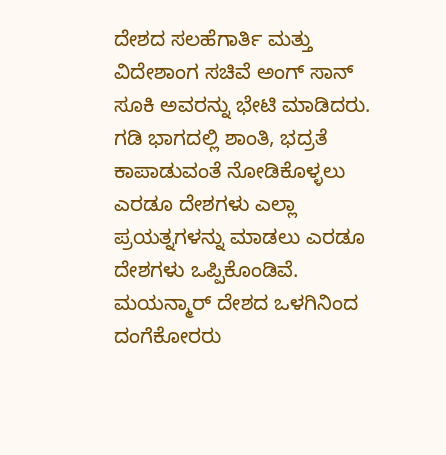ದೇಶದ ಸಲಹೆಗಾರ್ತಿ ಮತ್ತು ವಿದೇಶಾಂಗ ಸಚಿವೆ ಅಂಗ್ ಸಾನ್ ಸೂಕಿ ಅವರನ್ನು ಭೇಟಿ ಮಾಡಿದರು.
ಗಡಿ ಭಾಗದಲ್ಲಿ ಶಾಂತಿ, ಭದ್ರತೆ ಕಾಪಾಡುವಂತೆ ನೋಡಿಕೊಳ್ಳಲು ಎರಡೂ ದೇಶಗಳು ಎಲ್ಲಾ ಪ್ರಯತ್ನಗಳನ್ನು ಮಾಡಲು ಎರಡೂ ದೇಶಗಳು ಒಪ್ಪಿಕೊಂಡಿವೆ. ಮಯನ್ಮಾರ್ ದೇಶದ ಒಳಗಿನಿಂದ ದಂಗೆಕೋರರು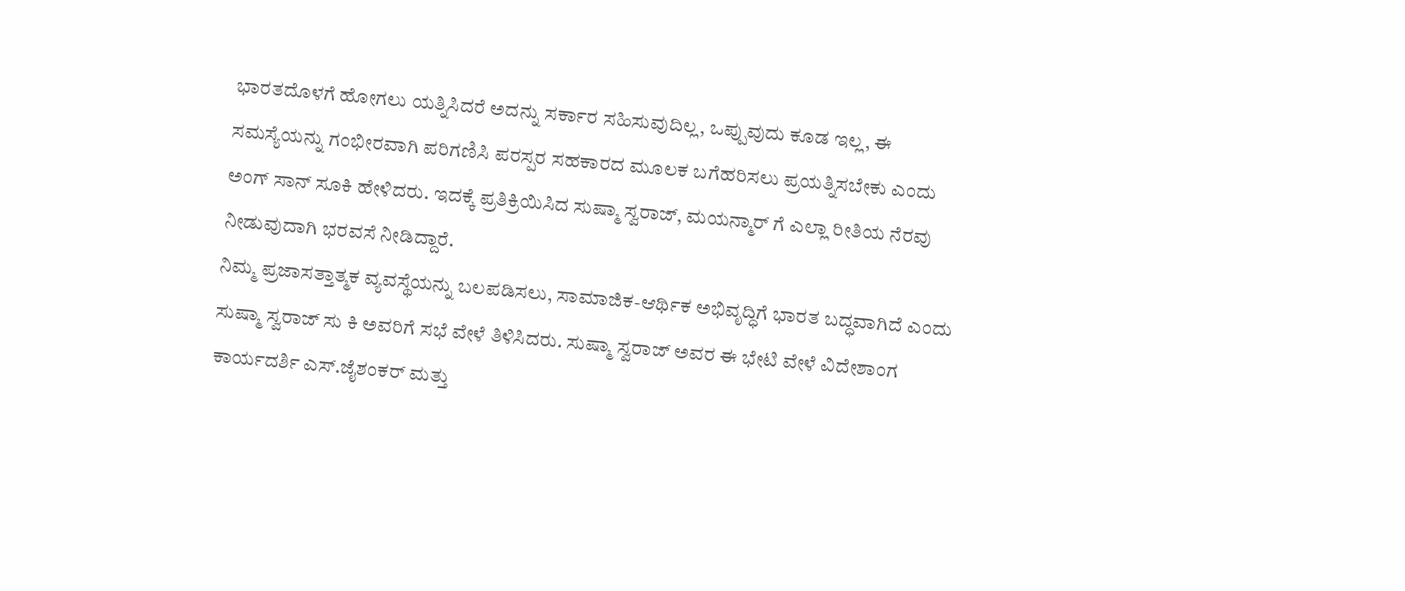ಭಾರತದೊಳಗೆ ಹೋಗಲು ಯತ್ನಿಸಿದರೆ ಅದನ್ನು ಸರ್ಕಾರ ಸಹಿಸುವುದಿಲ್ಲ, ಒಪ್ಪುವುದು ಕೂಡ ಇಲ್ಲ, ಈ ಸಮಸ್ಯೆಯನ್ನು ಗಂಭೀರವಾಗಿ ಪರಿಗಣಿಸಿ ಪರಸ್ಪರ ಸಹಕಾರದ ಮೂಲಕ ಬಗೆಹರಿಸಲು ಪ್ರಯತ್ನಿಸಬೇಕು ಎಂದು ಅಂಗ್ ಸಾನ್ ಸೂಕಿ ಹೇಳಿದರು. ಇದಕ್ಕೆ ಪ್ರತಿಕ್ರಿಯಿಸಿದ ಸುಷ್ಮಾ ಸ್ವರಾಜ್, ಮಯನ್ಮಾರ್ ಗೆ ಎಲ್ಲಾ ರೀತಿಯ ನೆರವು ನೀಡುವುದಾಗಿ ಭರವಸೆ ನೀಡಿದ್ದಾರೆ.
ನಿಮ್ಮ ಪ್ರಜಾಸತ್ತಾತ್ಮಕ ವ್ಯವಸ್ಥೆಯನ್ನು ಬಲಪಡಿಸಲು, ಸಾಮಾಜಿಕ-ಆರ್ಥಿಕ ಅಭಿವೃದ್ಧಿಗೆ ಭಾರತ ಬದ್ಧವಾಗಿದೆ ಎಂದು ಸುಷ್ಮಾ ಸ್ವರಾಜ್ ಸು ಕಿ ಅವರಿಗೆ ಸಭೆ ವೇಳೆ ತಿಳಿಸಿದರು. ಸುಷ್ಮಾ ಸ್ವರಾಜ್ ಅವರ ಈ ಭೇಟಿ ವೇಳೆ ವಿದೇಶಾಂಗ ಕಾರ್ಯದರ್ಶಿ ಎಸ್.ಜೈಶಂಕರ್ ಮತ್ತು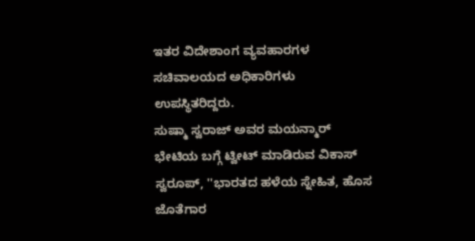ಇತರ ವಿದೇಶಾಂಗ ವ್ಯವಹಾರಗಳ ಸಚಿವಾಲಯದ ಅಧಿಕಾರಿಗಳು ಉಪಸ್ಥಿತರಿದ್ದರು.
ಸುಷ್ಮಾ ಸ್ವರಾಜ್ ಅವರ ಮಯನ್ಮಾರ್ ಭೇಟಿಯ ಬಗ್ಗೆ ಟ್ವೀಟ್ ಮಾಡಿರುವ ವಿಕಾಸ್ ಸ್ವರೂಪ್, ''ಭಾರತದ ಹಳೆಯ ಸ್ನೇಹಿತ, ಹೊಸ ಜೊತೆಗಾರ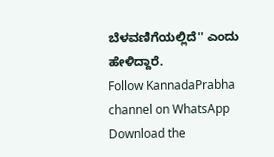ಬೆಳವಣಿಗೆಯಲ್ಲಿದೆ'' ಎಂದು ಹೇಳಿದ್ದಾರೆ.
Follow KannadaPrabha channel on WhatsApp
Download the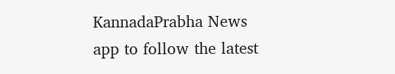KannadaPrabha News app to follow the latest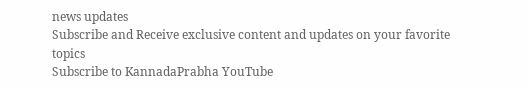news updates
Subscribe and Receive exclusive content and updates on your favorite topics
Subscribe to KannadaPrabha YouTube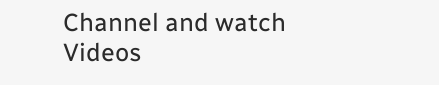Channel and watch Videos